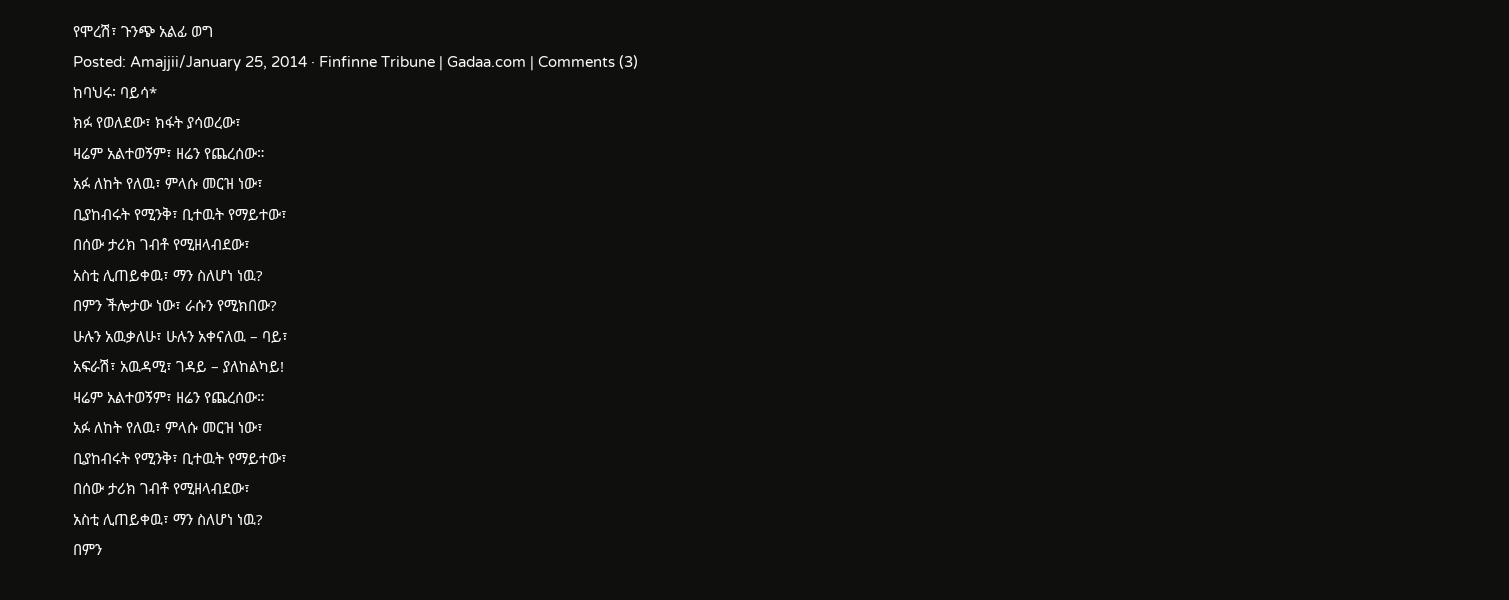የሞረሽ፣ ጉንጭ አልፊ ወግ
Posted: Amajjii/January 25, 2014 · Finfinne Tribune | Gadaa.com | Comments (3)
ከባህሩ፡ ባይሳ*
ክፉ የወለደው፣ ክፋት ያሳወረው፣
ዛሬም አልተወኝም፣ ዘሬን የጨረሰው።
አፉ ለከት የለዉ፣ ምላሱ መርዝ ነው፣
ቢያከብሩት የሚንቅ፣ ቢተዉት የማይተው፣
በሰው ታሪክ ገብቶ የሚዘላብደው፣
አስቲ ሊጠይቀዉ፣ ማን ስለሆነ ነዉ?
በምን ችሎታው ነው፣ ራሱን የሚክበው?
ሁሉን አዉቃለሁ፣ ሁሉን አቀናለዉ – ባይ፣
አፍራሽ፣ አዉዳሚ፣ ገዳይ – ያለከልካይ!
ዛሬም አልተወኝም፣ ዘሬን የጨረሰው።
አፉ ለከት የለዉ፣ ምላሱ መርዝ ነው፣
ቢያከብሩት የሚንቅ፣ ቢተዉት የማይተው፣
በሰው ታሪክ ገብቶ የሚዘላብደው፣
አስቲ ሊጠይቀዉ፣ ማን ስለሆነ ነዉ?
በምን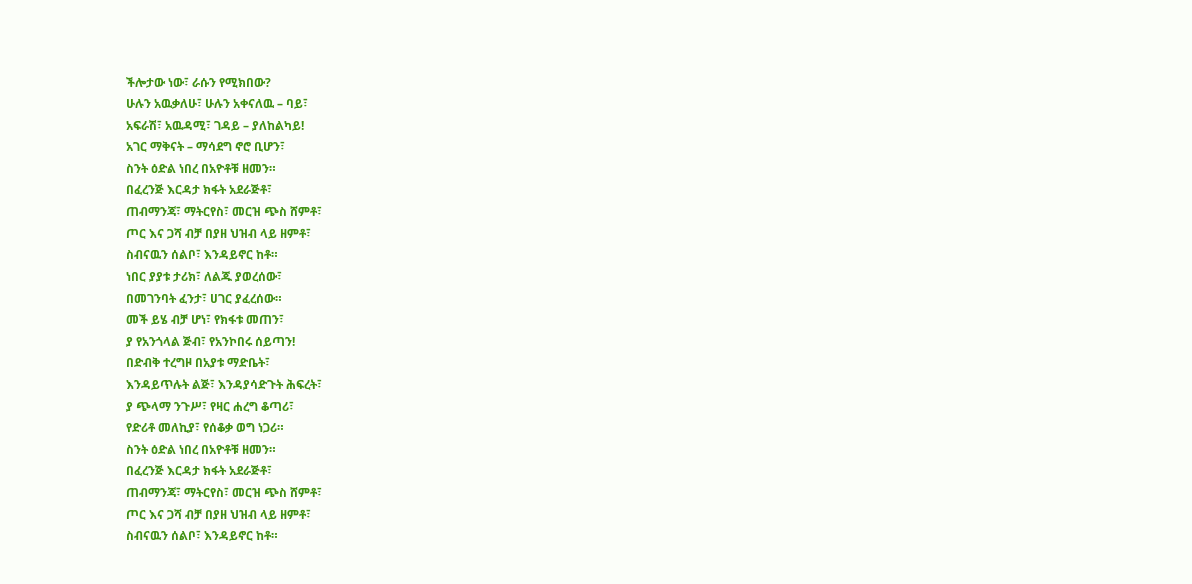ችሎታው ነው፣ ራሱን የሚክበው?
ሁሉን አዉቃለሁ፣ ሁሉን አቀናለዉ – ባይ፣
አፍራሽ፣ አዉዳሚ፣ ገዳይ – ያለከልካይ!
አገር ማቅናት – ማሳደግ ኖሮ ቢሆን፣
ስንት ዕድል ነበረ በአዮቶቹ ዘመን።
በፈረንጅ እርዳታ ክፋት አደራጅቶ፣
ጠብማንጃ፣ ማትርየስ፣ መርዝ ጭስ ሸምቶ፣
ጦር እና ጋሻ ብቻ በያዘ ህዝብ ላይ ዘምቶ፣
ስብናዉን ሰልቦ፣ እንዳይኖር ከቶ።
ነበር ያያቱ ታሪክ፣ ለልጁ ያወረሰው፣
በመገንባት ፈንታ፣ ሀገር ያፈረሰው።
መች ይሄ ብቻ ሆነ፣ የክፋቱ መጠን፣
ያ የአንጎላል ጅብ፣ የአንኮበሩ ሰይጣን!
በድብቅ ተረግዞ በአያቱ ማድቤት፣
እንዳይጥሉት ልጅ፣ እንዳያሳድጉት ሕፍረት፣
ያ ጭላማ ንጉሥ፣ የዛር ሐረግ ቆጣሪ፣
የድሪቶ መለኪያ፣ የሰቆቃ ወግ ነጋሪ።
ስንት ዕድል ነበረ በአዮቶቹ ዘመን።
በፈረንጅ እርዳታ ክፋት አደራጅቶ፣
ጠብማንጃ፣ ማትርየስ፣ መርዝ ጭስ ሸምቶ፣
ጦር እና ጋሻ ብቻ በያዘ ህዝብ ላይ ዘምቶ፣
ስብናዉን ሰልቦ፣ እንዳይኖር ከቶ።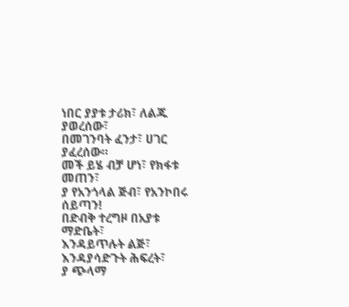ነበር ያያቱ ታሪክ፣ ለልጁ ያወረሰው፣
በመገንባት ፈንታ፣ ሀገር ያፈረሰው።
መች ይሄ ብቻ ሆነ፣ የክፋቱ መጠን፣
ያ የአንጎላል ጅብ፣ የአንኮበሩ ሰይጣን!
በድብቅ ተረግዞ በአያቱ ማድቤት፣
እንዳይጥሉት ልጅ፣ እንዳያሳድጉት ሕፍረት፣
ያ ጭላማ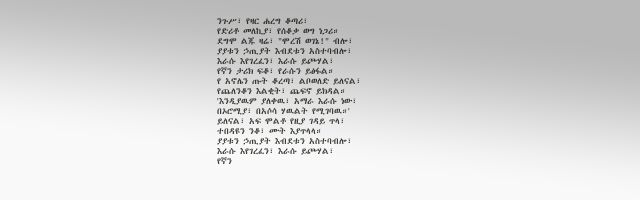ንጉሥ፣ የዛር ሐረግ ቆጣሪ፣
የድሪቶ መለኪያ፣ የሰቆቃ ወግ ነጋሪ።
ደግሞ ልጁ ዛሬ፣ "ሞረሽ ወገኔ!" ብሎ፣
ያያቱን ኃጢያት እብደቱን አስተባብሎ፣
እራሱ እየገረፈን፣ እራሱ ይጮሃል፣
የኛን ታሪክ ፍቆ፣ የራሱን ይፅፋል።
የ አኖሌን ጡት ቆረጣ፣ ልቦወለድ ይለናል፣
የጨለንቆን እልቂት፣ ጨፍኖ ይክዳል።
'እንዲያዉም ያለቀዉ፣ አማራ እራሱ ነው፣
በኦሮሚያ፣ በአሶሳ ሃዉልት የሚገባዉ።'
ይለናል፣ አፍ ሞልቶ የዚያ ገዳይ ጥላ፣
ተበዳዩን ንቆ፣ ሙት እያጥላላ።
ያያቱን ኃጢያት እብደቱን አስተባብሎ፣
እራሱ እየገረፈን፣ እራሱ ይጮሃል፣
የኛን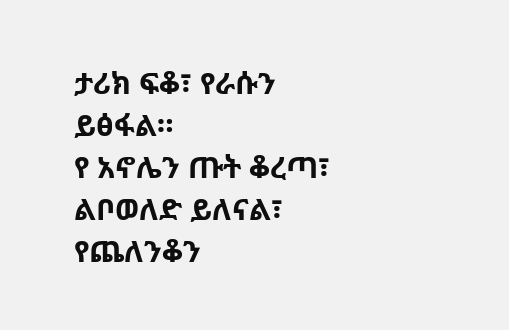ታሪክ ፍቆ፣ የራሱን ይፅፋል።
የ አኖሌን ጡት ቆረጣ፣ ልቦወለድ ይለናል፣
የጨለንቆን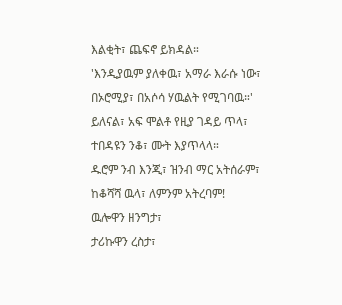እልቂት፣ ጨፍኖ ይክዳል።
'እንዲያዉም ያለቀዉ፣ አማራ እራሱ ነው፣
በኦሮሚያ፣ በአሶሳ ሃዉልት የሚገባዉ።'
ይለናል፣ አፍ ሞልቶ የዚያ ገዳይ ጥላ፣
ተበዳዩን ንቆ፣ ሙት እያጥላላ።
ዱሮም ንብ እንጂ፣ ዝንብ ማር አትሰራም፣
ከቆሻሻ ዉላ፣ ለምንም አትረባም!
ዉሎዋን ዘንግታ፣
ታሪኩዋን ረስታ፣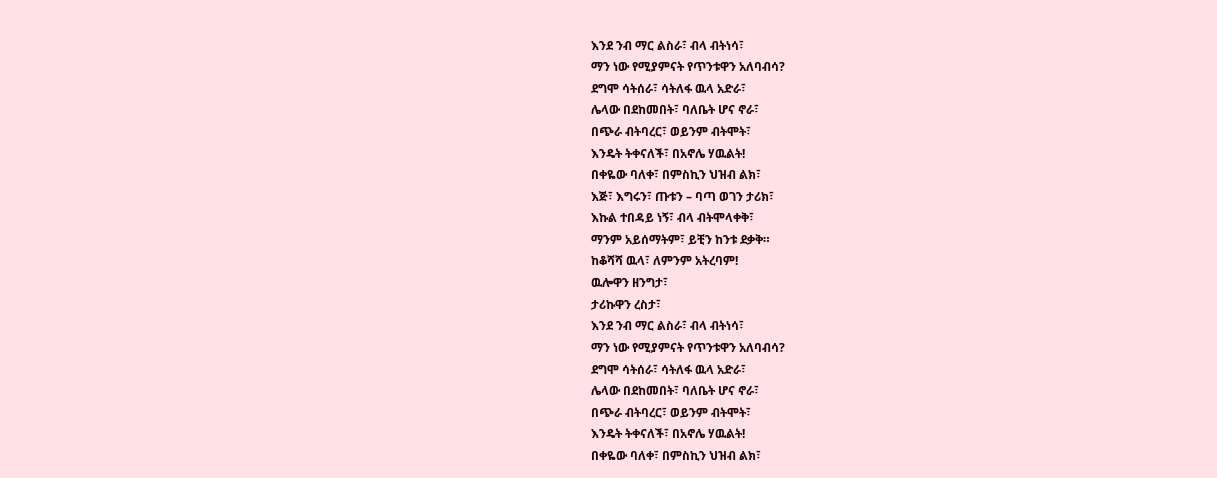እንደ ንብ ማር ልስራ፣ ብላ ብትነሳ፣
ማን ነው የሚያምናት የጥንቱዋን አለባብሳ?
ደግሞ ሳትሰራ፣ ሳትለፋ ዉላ አድራ፣
ሌላው በደከመበት፣ ባለቤት ሆና ኖራ፣
በጭራ ብትባረር፣ ወይንም ብትሞት፣
እንዴት ትቀናለች፣ በአኖሌ ሃዉልት!
በቀዬው ባለቀ፣ በምስኪን ህዝብ ልክ፣
እጅ፣ እግሩን፣ ጡቱን – ባጣ ወገን ታሪክ፣
እኩል ተበዳይ ነኝ፣ ብላ ብትሞላቀቅ፣
ማንም አይሰማትም፣ ይቺን ከንቱ ደቃቅ።
ከቆሻሻ ዉላ፣ ለምንም አትረባም!
ዉሎዋን ዘንግታ፣
ታሪኩዋን ረስታ፣
እንደ ንብ ማር ልስራ፣ ብላ ብትነሳ፣
ማን ነው የሚያምናት የጥንቱዋን አለባብሳ?
ደግሞ ሳትሰራ፣ ሳትለፋ ዉላ አድራ፣
ሌላው በደከመበት፣ ባለቤት ሆና ኖራ፣
በጭራ ብትባረር፣ ወይንም ብትሞት፣
እንዴት ትቀናለች፣ በአኖሌ ሃዉልት!
በቀዬው ባለቀ፣ በምስኪን ህዝብ ልክ፣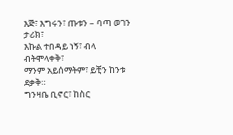እጅ፣ እግሩን፣ ጡቱን – ባጣ ወገን ታሪክ፣
እኩል ተበዳይ ነኝ፣ ብላ ብትሞላቀቅ፣
ማንም አይሰማትም፣ ይቺን ከንቱ ደቃቅ።
ግንዛቤ ቢኖር፣ ከስር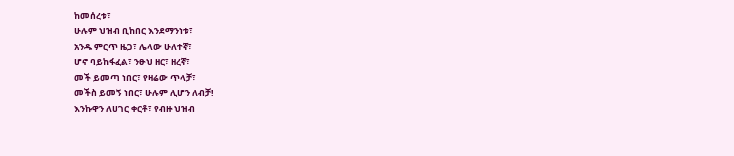ከመሰረቱ፣
ሁሉም ህዝብ ቢከበር እንደማንነቱ፣
አንዱ ምርጥ ዜጋ፣ ሌላው ሁለተኛ፣
ሆኖ ባይከፋፈል፣ ንፁህ ዘር፣ ዘረኛ፣
መች ይመጣ ነበር፣ የዛሬው ጥላቻ፣
መችስ ይመኝ ነበር፣ ሁሉም ሊሆን ለብቻ!
እንኩዋን ለሀገር ቀርቶ፣ የብዙ ህዝብ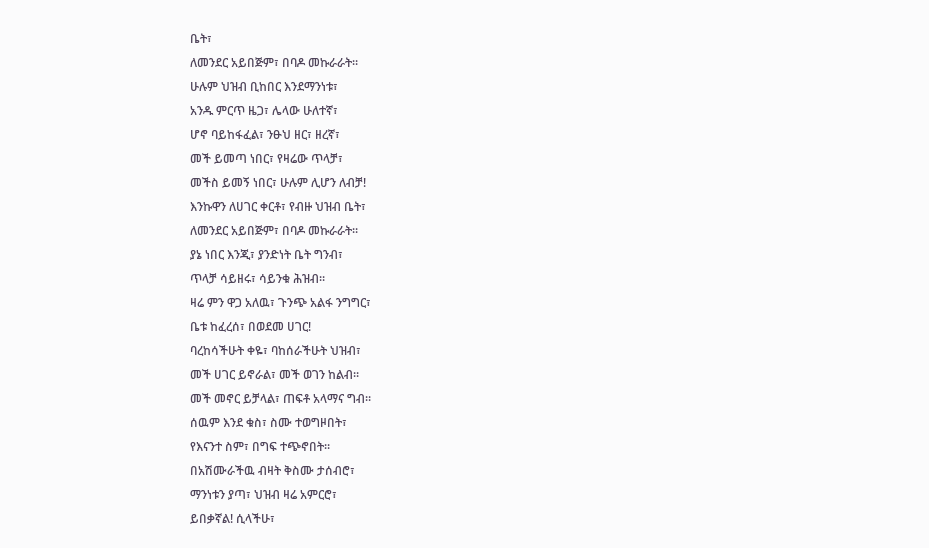ቤት፣
ለመንደር አይበጅም፣ በባዶ መኩራራት።
ሁሉም ህዝብ ቢከበር እንደማንነቱ፣
አንዱ ምርጥ ዜጋ፣ ሌላው ሁለተኛ፣
ሆኖ ባይከፋፈል፣ ንፁህ ዘር፣ ዘረኛ፣
መች ይመጣ ነበር፣ የዛሬው ጥላቻ፣
መችስ ይመኝ ነበር፣ ሁሉም ሊሆን ለብቻ!
እንኩዋን ለሀገር ቀርቶ፣ የብዙ ህዝብ ቤት፣
ለመንደር አይበጅም፣ በባዶ መኩራራት።
ያኔ ነበር እንጂ፣ ያንድነት ቤት ግንብ፣
ጥላቻ ሳይዘሩ፣ ሳይንቁ ሕዝብ።
ዛሬ ምን ዋጋ አለዉ፣ ጉንጭ አልፋ ንግግር፣
ቤቱ ከፈረሰ፣ በወደመ ሀገር!
ባረከሳችሁት ቀዬ፣ ባከሰራችሁት ህዝብ፣
መች ሀገር ይኖራል፣ መች ወገን ከልብ።
መች መኖር ይቻላል፣ ጠፍቶ አላማና ግብ።
ሰዉም እንደ ቁስ፣ ስሙ ተወግዞበት፣
የእናንተ ስም፣ በግፍ ተጭኖበት።
በአሽሙራችዉ ብዛት ቅስሙ ታሰብሮ፣
ማንነቱን ያጣ፣ ህዝብ ዛሬ አምርሮ፣
ይበቃኛል! ሲላችሁ፣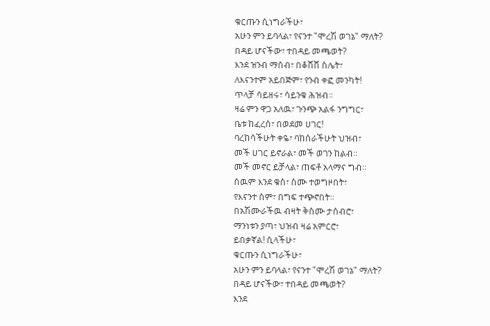ቁርጡን ሲነግራችሁ፣
አሁን ምን ይባላል፣ የናንተ "ሞረሽ ወገኔ" ማለት?
በዳይ ሆናችው፣ ተበዳይ መጫወት?
እንደ ዝንብ ማሰብ፣ በቆሸሸ ስሌት፣
ለእናንተም አይበጅም፣ የንብ ቀፎ መንካት!
ጥላቻ ሳይዘሩ፣ ሳይንቁ ሕዝብ።
ዛሬ ምን ዋጋ አለዉ፣ ጉንጭ አልፋ ንግግር፣
ቤቱ ከፈረሰ፣ በወደመ ሀገር!
ባረከሳችሁት ቀዬ፣ ባከሰራችሁት ህዝብ፣
መች ሀገር ይኖራል፣ መች ወገን ከልብ።
መች መኖር ይቻላል፣ ጠፍቶ አላማና ግብ።
ሰዉም እንደ ቁስ፣ ስሙ ተወግዞበት፣
የእናንተ ስም፣ በግፍ ተጭኖበት።
በአሽሙራችዉ ብዛት ቅስሙ ታሰብሮ፣
ማንነቱን ያጣ፣ ህዝብ ዛሬ አምርሮ፣
ይበቃኛል! ሲላችሁ፣
ቁርጡን ሲነግራችሁ፣
አሁን ምን ይባላል፣ የናንተ "ሞረሽ ወገኔ" ማለት?
በዳይ ሆናችው፣ ተበዳይ መጫወት?
እንደ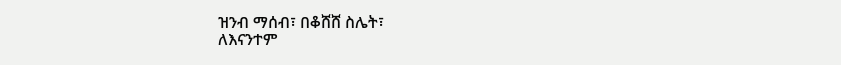ዝንብ ማሰብ፣ በቆሸሸ ስሌት፣
ለእናንተም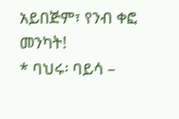አይበጅም፣ የንብ ቀፎ መንካት!
* ባህሩ፡ ባይሳ –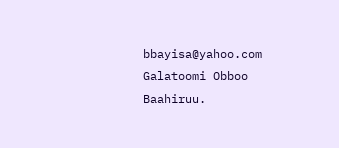bbayisa@yahoo.com
Galatoomi Obboo Baahiruu.